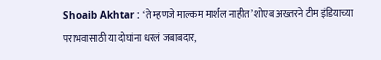Shoaib Akhtar : ‘ते म्हणजे माल्कम मार्शल नाहीत’ शोएब अख्तरने टीम इंडियाच्या पराभवासाठी या दोघांना धरलं जबाबदार,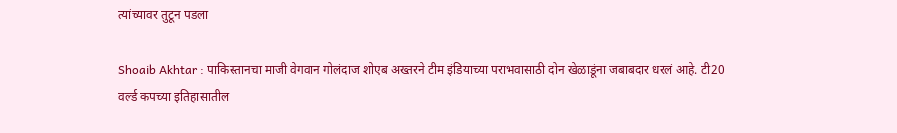त्यांच्यावर तुटून पडला

Shoaib Akhtar : पाकिस्तानचा माजी वेगवान गोलंदाज शोएब अख्तरने टीम इंडियाच्या पराभवासाठी दोन खेळाडूंना जबाबदार धरलं आहे. टी20 वर्ल्ड कपच्या इतिहासातील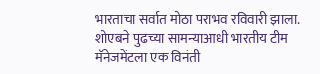भारताचा सर्वात मोठा पराभव रविवारी झाला. शोएबने पुढच्या सामन्याआधी भारतीय टीम मॅनेजमेंटला एक विनंती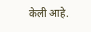केली आहे.